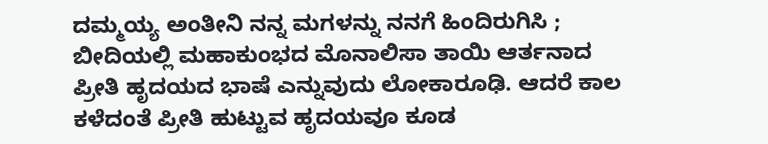ದಮ್ಮಯ್ಯ ಅಂತೀನಿ ನನ್ನ ಮಗಳನ್ನು ನನಗೆ ಹಿಂದಿರುಗಿಸಿ ; ಬೀದಿಯಲ್ಲಿ ಮಹಾಕುಂಭದ ಮೊನಾಲಿಸಾ ತಾಯಿ ಆರ್ತನಾದ
ಪ್ರೀತಿ ಹೃದಯದ ಭಾಷೆ ಎನ್ನುವುದು ಲೋಕಾರೂಢಿ. ಆದರೆ ಕಾಲ ಕಳೆದಂತೆ ಪ್ರೀತಿ ಹುಟ್ಟುವ ಹೃದಯವೂ ಕೂಡ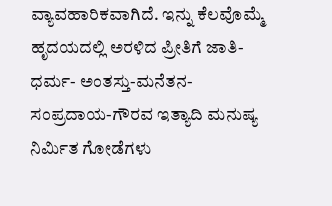ವ್ಯಾವಹಾರಿಕವಾಗಿದೆ. ಇನ್ನು ಕೆಲವೊಮ್ಮೆ ಹೃದಯದಲ್ಲಿ ಅರಳಿದ ಪ್ರೀತಿಗೆ ಜಾತಿ-ಧರ್ಮ- ಅಂತಸ್ತು-ಮನೆತನ- ಸಂಪ್ರದಾಯ-ಗೌರವ ಇತ್ಯಾದಿ ಮನುಷ್ಯ ನಿರ್ಮಿತ ಗೋಡೆಗಳು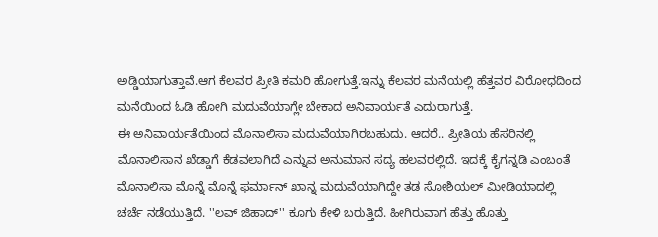ಅಡ್ಡಿಯಾಗುತ್ತಾವೆ.ಆಗ ಕೆಲವರ ಪ್ರೀತಿ ಕಮರಿ ಹೋಗುತ್ತೆ.ಇನ್ನು ಕೆಲವರ ಮನೆಯಲ್ಲಿ ಹೆತ್ತವರ ವಿರೋಧದಿಂದ ಮನೆಯಿಂದ ಓಡಿ ಹೋಗಿ ಮದುವೆಯಾಗ್ಲೇ ಬೇಕಾದ ಅನಿವಾರ್ಯತೆ ಎದುರಾಗುತ್ತೆ.
ಈ ಅನಿವಾರ್ಯತೆಯಿಂದ ಮೊನಾಲಿಸಾ ಮದುವೆಯಾಗಿರಬಹುದು. ಆದರೆ.. ಪ್ರೀತಿಯ ಹೆಸರಿನಲ್ಲಿ ಮೊನಾಲಿಸಾನ ಖೆಡ್ಡಾಗೆ ಕೆಡವಲಾಗಿದೆ ಎನ್ನುವ ಅನುಮಾನ ಸದ್ಯ ಹಲವರಲ್ಲಿದೆ. ಇದಕ್ಕೆ ಕೈಗನ್ನಡಿ ಎಂಬಂತೆ ಮೊನಾಲಿಸಾ ಮೊನ್ನೆ ಮೊನ್ನೆ ಫರ್ಮಾನ್ ಖಾನ್ನ ಮದುವೆಯಾಗಿದ್ದೇ ತಡ ಸೋಶಿಯಲ್ ಮೀಡಿಯಾದಲ್ಲಿ ಚರ್ಚೆ ನಡೆಯುತ್ತಿದೆ. ''ಲವ್ ಜಿಹಾದ್'' ಕೂಗು ಕೇಳಿ ಬರುತ್ತಿದೆ. ಹೀಗಿರುವಾಗ ಹೆತ್ತು ಹೊತ್ತು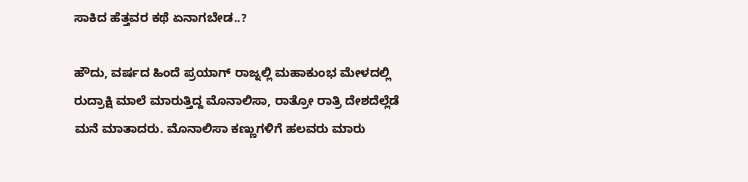ಸಾಕಿದ ಹೆತ್ತವರ ಕಥೆ ಏನಾಗಬೇಡ..?

ಹೌದು, ವರ್ಷದ ಹಿಂದೆ ಪ್ರಯಾಗ್ ರಾಜ್ನಲ್ಲಿ ಮಹಾಕುಂಭ ಮೇಳದಲ್ಲಿ ರುದ್ರಾಕ್ಷಿ ಮಾಲೆ ಮಾರುತ್ತಿದ್ದ ಮೊನಾಲಿಸಾ, ರಾತ್ರೋ ರಾತ್ರಿ ದೇಶದೆಲ್ಲೆಡೆ ಮನೆ ಮಾತಾದರು. ಮೊನಾಲಿಸಾ ಕಣ್ಣುಗಳಿಗೆ ಹಲವರು ಮಾರು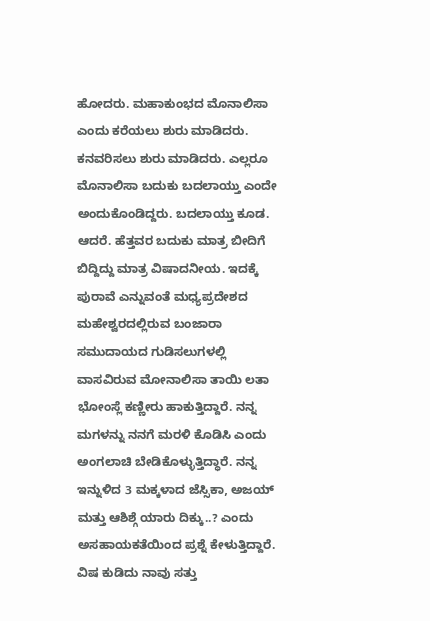ಹೋದರು. ಮಹಾಕುಂಭದ ಮೊನಾಲಿಸಾ ಎಂದು ಕರೆಯಲು ಶುರು ಮಾಡಿದರು. ಕನವರಿಸಲು ಶುರು ಮಾಡಿದರು. ಎಲ್ಲರೂ ಮೊನಾಲಿಸಾ ಬದುಕು ಬದಲಾಯ್ತು ಎಂದೇ ಅಂದುಕೊಂಡಿದ್ದರು. ಬದಲಾಯ್ತು ಕೂಡ.
ಆದರೆ. ಹೆತ್ತವರ ಬದುಕು ಮಾತ್ರ ಬೀದಿಗೆ ಬಿದ್ದಿದ್ದು ಮಾತ್ರ ವಿಷಾದನೀಯ. ಇದಕ್ಕೆ ಪುರಾವೆ ಎನ್ನುವಂತೆ ಮಧ್ಯಪ್ರದೇಶದ ಮಹೇಶ್ವರದಲ್ಲಿರುವ ಬಂಜಾರಾ ಸಮುದಾಯದ ಗುಡಿಸಲುಗಳಲ್ಲಿ ವಾಸವಿರುವ ಮೋನಾಲಿಸಾ ತಾಯಿ ಲತಾ ಭೋಂಸ್ಲೆ ಕಣ್ಣೀರು ಹಾಕುತ್ತಿದ್ದಾರೆ. ನನ್ನ ಮಗಳನ್ನು ನನಗೆ ಮರಳಿ ಕೊಡಿಸಿ ಎಂದು ಅಂಗಲಾಚಿ ಬೇಡಿಕೊಳ್ಳುತ್ತಿದ್ಧಾರೆ. ನನ್ನ ಇನ್ನುಳಿದ 3 ಮಕ್ಕಳಾದ ಜೆಸ್ಸಿಕಾ, ಅಜಯ್ ಮತ್ತು ಆಶಿಶ್ಗೆ ಯಾರು ದಿಕ್ಕು..? ಎಂದು ಅಸಹಾಯಕತೆಯಿಂದ ಪ್ರಶ್ನೆ ಕೇಳುತ್ತಿದ್ದಾರೆ. ವಿಷ ಕುಡಿದು ನಾವು ಸತ್ತು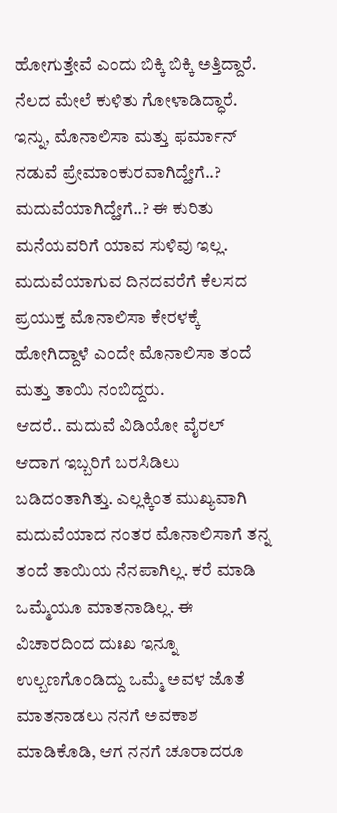ಹೋಗುತ್ತೇವೆ ಎಂದು ಬಿಕ್ಕಿ ಬಿಕ್ಕಿ ಅತ್ತಿದ್ದಾರೆ. ನೆಲದ ಮೇಲೆ ಕುಳಿತು ಗೋಳಾಡಿದ್ಧಾರೆ.
ಇನ್ನು, ಮೊನಾಲಿಸಾ ಮತ್ತು ಫರ್ಮಾನ್ ನಡುವೆ ಪ್ರೇಮಾಂಕುರವಾಗಿದ್ಹೇಗೆ..? ಮದುವೆಯಾಗಿದ್ಹೇಗೆ..? ಈ ಕುರಿತು ಮನೆಯವರಿಗೆ ಯಾವ ಸುಳಿವು ಇಲ್ಲ. ಮದುವೆಯಾಗುವ ದಿನದವರೆಗೆ ಕೆಲಸದ ಪ್ರಯುಕ್ತ ಮೊನಾಲಿಸಾ ಕೇರಳಕ್ಕೆ ಹೋಗಿದ್ದಾಳೆ ಎಂದೇ ಮೊನಾಲಿಸಾ ತಂದೆ ಮತ್ತು ತಾಯಿ ನಂಬಿದ್ದರು.
ಆದರೆ.. ಮದುವೆ ವಿಡಿಯೋ ವೈರಲ್ ಆದಾಗ ಇಬ್ಬರಿಗೆ ಬರಸಿಡಿಲು ಬಡಿದಂತಾಗಿತ್ತು. ಎಲ್ಲಕ್ಕಿಂತ ಮುಖ್ಯವಾಗಿ ಮದುವೆಯಾದ ನಂತರ ಮೊನಾಲಿಸಾಗೆ ತನ್ನ ತಂದೆ ತಾಯಿಯ ನೆನಪಾಗಿಲ್ಲ. ಕರೆ ಮಾಡಿ ಒಮ್ಮೆಯೂ ಮಾತನಾಡಿಲ್ಲ. ಈ ವಿಚಾರದಿಂದ ದುಃಖ ಇನ್ನೂ ಉಲ್ಬಣಗೊಂಡಿದ್ದು ಒಮ್ಮೆ ಅವಳ ಜೊತೆ ಮಾತನಾಡಲು ನನಗೆ ಅವಕಾಶ ಮಾಡಿಕೊಡಿ, ಆಗ ನನಗೆ ಚೂರಾದರೂ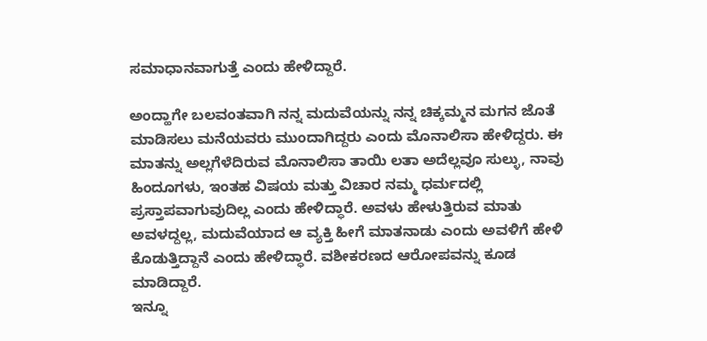ಸಮಾಧಾನವಾಗುತ್ತೆ ಎಂದು ಹೇಳಿದ್ದಾರೆ.

ಅಂದ್ಹಾಗೇ ಬಲವಂತವಾಗಿ ನನ್ನ ಮದುವೆಯನ್ನು ನನ್ನ ಚಿಕ್ಕಮ್ಮನ ಮಗನ ಜೊತೆ ಮಾಡಿಸಲು ಮನೆಯವರು ಮುಂದಾಗಿದ್ದರು ಎಂದು ಮೊನಾಲಿಸಾ ಹೇಳಿದ್ದರು. ಈ ಮಾತನ್ನು ಅಲ್ಲಗೆಳೆದಿರುವ ಮೊನಾಲಿಸಾ ತಾಯಿ ಲತಾ ಅದೆಲ್ಲವೂ ಸುಲ್ಳು, ನಾವು ಹಿಂದೂಗಳು, ಇಂತಹ ವಿಷಯ ಮತ್ತು ವಿಚಾರ ನಮ್ಮ ಧರ್ಮದಲ್ಲಿ ಪ್ರಸ್ತಾಪವಾಗುವುದಿಲ್ಲ ಎಂದು ಹೇಳಿದ್ಧಾರೆ. ಅವಳು ಹೇಳುತ್ತಿರುವ ಮಾತು ಅವಳದ್ದಲ್ಲ, ಮದುವೆಯಾದ ಆ ವ್ಯಕ್ತಿ ಹೀಗೆ ಮಾತನಾಡು ಎಂದು ಅವಳಿಗೆ ಹೇಳಿ ಕೊಡುತ್ತಿದ್ದಾನೆ ಎಂದು ಹೇಳಿದ್ಧಾರೆ. ವಶೀಕರಣದ ಆರೋಪವನ್ನು ಕೂಡ ಮಾಡಿದ್ದಾರೆ.
ಇನ್ನೂ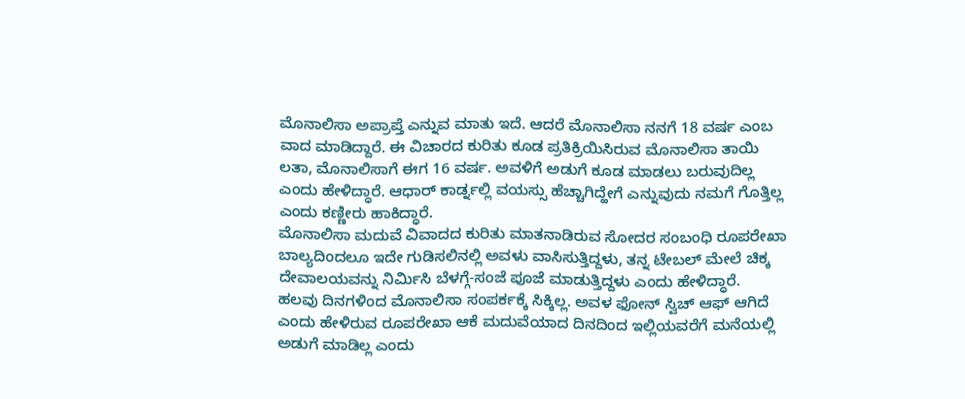ಮೊನಾಲಿಸಾ ಅಪ್ರಾಪ್ತೆ ಎನ್ನುವ ಮಾತು ಇದೆ. ಆದರೆ ಮೊನಾಲಿಸಾ ನನಗೆ 18 ವರ್ಷ ಎಂಬ ವಾದ ಮಾಡಿದ್ದಾರೆ. ಈ ವಿಚಾರದ ಕುರಿತು ಕೂಡ ಪ್ರತಿಕ್ರಿಯಿಸಿರುವ ಮೊನಾಲಿಸಾ ತಾಯಿ ಲತಾ, ಮೊನಾಲಿಸಾಗೆ ಈಗ 16 ವರ್ಷ. ಅವಳಿಗೆ ಅಡುಗೆ ಕೂಡ ಮಾಡಲು ಬರುವುದಿಲ್ಲ ಎಂದು ಹೇಳಿದ್ಧಾರೆ. ಆಧಾರ್ ಕಾರ್ಡ್ನಲ್ಲಿ ವಯಸ್ಸು ಹೆಚ್ಚಾಗಿದ್ಹೇಗೆ ಎನ್ನುವುದು ನಮಗೆ ಗೊತ್ತಿಲ್ಲ ಎಂದು ಕಣ್ಣೀರು ಹಾಕಿದ್ಧಾರೆ.
ಮೊನಾಲಿಸಾ ಮದುವೆ ವಿವಾದದ ಕುರಿತು ಮಾತನಾಡಿರುವ ಸೋದರ ಸಂಬಂಧಿ ರೂಪರೇಖಾ ಬಾಲ್ಯದಿಂದಲೂ ಇದೇ ಗುಡಿಸಲಿನಲ್ಲಿ ಅವಳು ವಾಸಿಸುತ್ತಿದ್ದಳು, ತನ್ನ ಟೇಬಲ್ ಮೇಲೆ ಚಿಕ್ಕ ದೇವಾಲಯವನ್ನು ನಿರ್ಮಿಸಿ ಬೆಳಗ್ಗೆ-ಸಂಜೆ ಪೂಜೆ ಮಾಡುತ್ತಿದ್ದಳು ಎಂದು ಹೇಳಿದ್ಧಾರೆ.
ಹಲವು ದಿನಗಳಿಂದ ಮೊನಾಲಿಸಾ ಸಂಪರ್ಕಕ್ಕೆ ಸಿಕ್ಕಿಲ್ಲ. ಅವಳ ಫೋನ್ ಸ್ವಿಚ್ ಆಫ್ ಆಗಿದೆ ಎಂದು ಹೇಳಿರುವ ರೂಪರೇಖಾ ಆಕೆ ಮದುವೆಯಾದ ದಿನದಿಂದ ಇಲ್ಲಿಯವರೆಗೆ ಮನೆಯಲ್ಲಿ ಅಡುಗೆ ಮಾಡಿಲ್ಲ ಎಂದು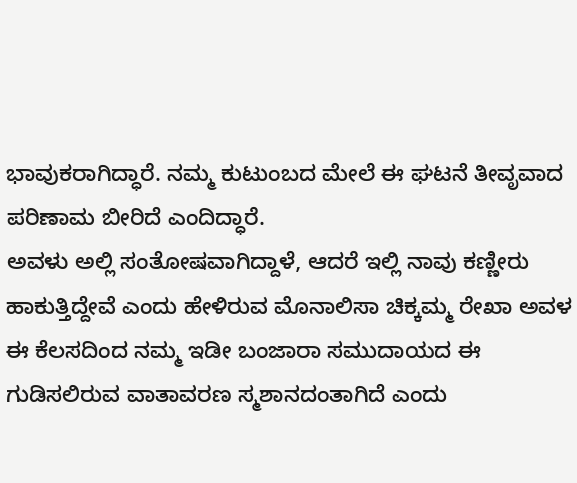ಭಾವುಕರಾಗಿದ್ಧಾರೆ. ನಮ್ಮ ಕುಟುಂಬದ ಮೇಲೆ ಈ ಘಟನೆ ತೀವೃವಾದ ಪರಿಣಾಮ ಬೀರಿದೆ ಎಂದಿದ್ಧಾರೆ.
ಅವಳು ಅಲ್ಲಿ ಸಂತೋಷವಾಗಿದ್ದಾಳೆ, ಆದರೆ ಇಲ್ಲಿ ನಾವು ಕಣ್ಣೀರು ಹಾಕುತ್ತಿದ್ದೇವೆ ಎಂದು ಹೇಳಿರುವ ಮೊನಾಲಿಸಾ ಚಿಕ್ಕಮ್ಮ ರೇಖಾ ಅವಳ ಈ ಕೆಲಸದಿಂದ ನಮ್ಮ ಇಡೀ ಬಂಜಾರಾ ಸಮುದಾಯದ ಈ ಗುಡಿಸಲಿರುವ ವಾತಾವರಣ ಸ್ಮಶಾನದಂತಾಗಿದೆ ಎಂದು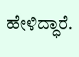ಹೇಳಿದ್ಧಾರೆ.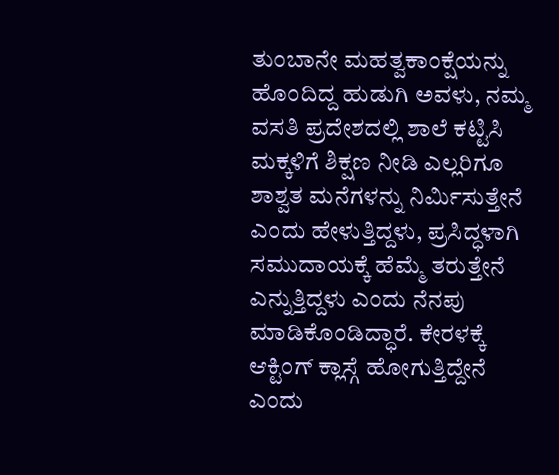ತುಂಬಾನೇ ಮಹತ್ವಕಾಂಕ್ಷೆಯನ್ನು ಹೊಂದಿದ್ದ ಹುಡುಗಿ ಅವಳು, ನಮ್ಮ ವಸತಿ ಪ್ರದೇಶದಲ್ಲಿ ಶಾಲೆ ಕಟ್ಟಿಸಿ ಮಕ್ಕಳಿಗೆ ಶಿಕ್ಷಣ ನೀಡಿ ಎಲ್ಲರಿಗೂ ಶಾಶ್ವತ ಮನೆಗಳನ್ನು ನಿರ್ಮಿಸುತ್ತೇನೆ ಎಂದು ಹೇಳುತ್ತಿದ್ದಳು, ಪ್ರಸಿದ್ಧಳಾಗಿ ಸಮುದಾಯಕ್ಕೆ ಹೆಮ್ಮೆ ತರುತ್ತೇನೆ ಎನ್ನುತ್ತಿದ್ದಳು ಎಂದು ನೆನಪು ಮಾಡಿಕೊಂಡಿದ್ಧಾರೆ. ಕೇರಳಕ್ಕೆ ಆಕ್ಟಿಂಗ್ ಕ್ಲಾಸ್ಗೆ ಹೋಗುತ್ತಿದ್ದೇನೆ ಎಂದು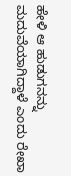ಹೇಳಿ ಆ ಹುಡುಗನನ್ನು ಮದುವೆಯಾಗಿದ್ದಾಳೆ ಎಂದು ರೇಖಾ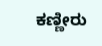ಕಣ್ಣೀರು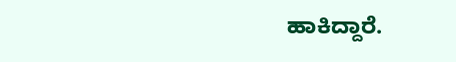ಹಾಕಿದ್ದಾರೆ.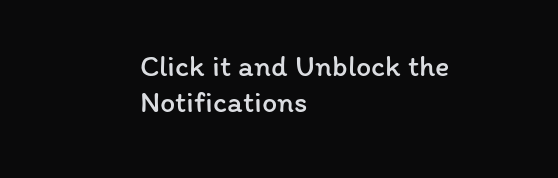Click it and Unblock the Notifications